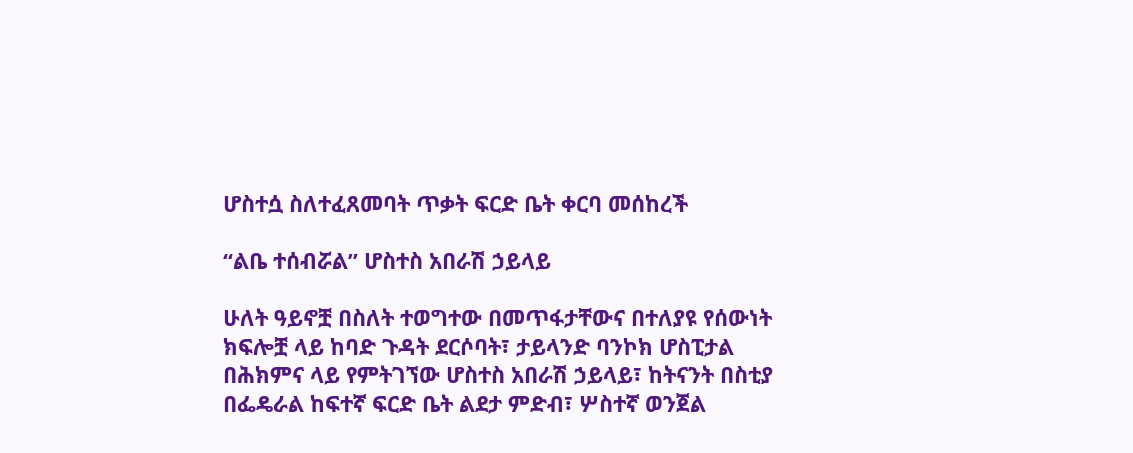ሆስተሷ ስለተፈጸመባት ጥቃት ፍርድ ቤት ቀርባ መሰከረች

“ልቤ ተሰብሯል” ሆስተስ አበራሽ ኃይላይ

ሁለት ዓይኖቿ በስለት ተወግተው በመጥፋታቸውና በተለያዩ የሰውነት ክፍሎቿ ላይ ከባድ ጉዳት ደርሶባት፣ ታይላንድ ባንኮክ ሆስፒታል በሕክምና ላይ የምትገኘው ሆስተስ አበራሽ ኃይላይ፣ ከትናንት በስቲያ በፌዴራል ከፍተኛ ፍርድ ቤት ልደታ ምድብ፣ ሦስተኛ ወንጀል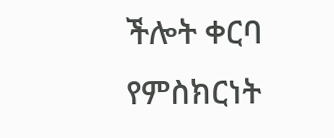ችሎት ቀርባ የምስክርነት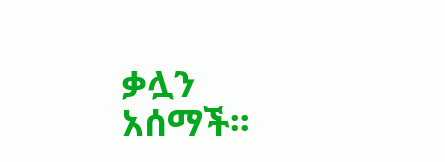ቃሏን አሰማች፡፡